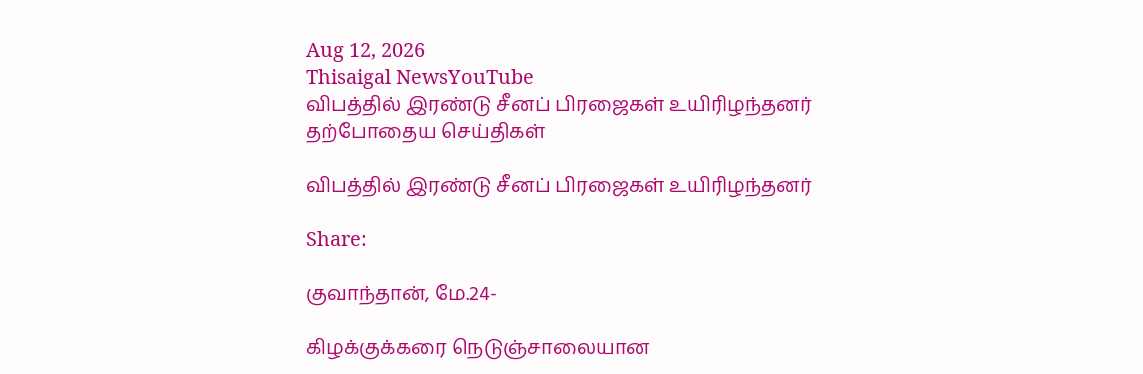Aug 12, 2026
Thisaigal NewsYouTube
விபத்தில் இரண்டு சீனப் பிரஜைகள் உயிரிழந்தனர்
தற்போதைய செய்திகள்

விபத்தில் இரண்டு சீனப் பிரஜைகள் உயிரிழந்தனர்

Share:

குவாந்தான், மே.24-

கிழக்குக்கரை நெடுஞ்சாலையான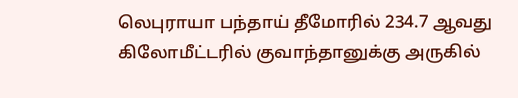லெபுராயா பந்தாய் தீமோரில் 234.7 ஆவது கிலோமீட்டரில் குவாந்தானுக்கு அருகில்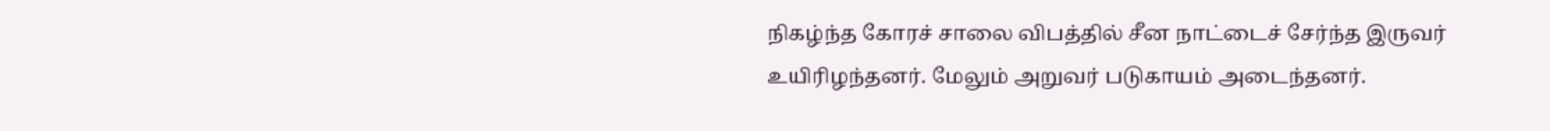நிகழ்ந்த கோரச் சாலை விபத்தில் சீன நாட்டைச் சேர்ந்த இருவர் உயிரிழந்தனர். மேலும் அறுவர் படுகாயம் அடைந்தனர்.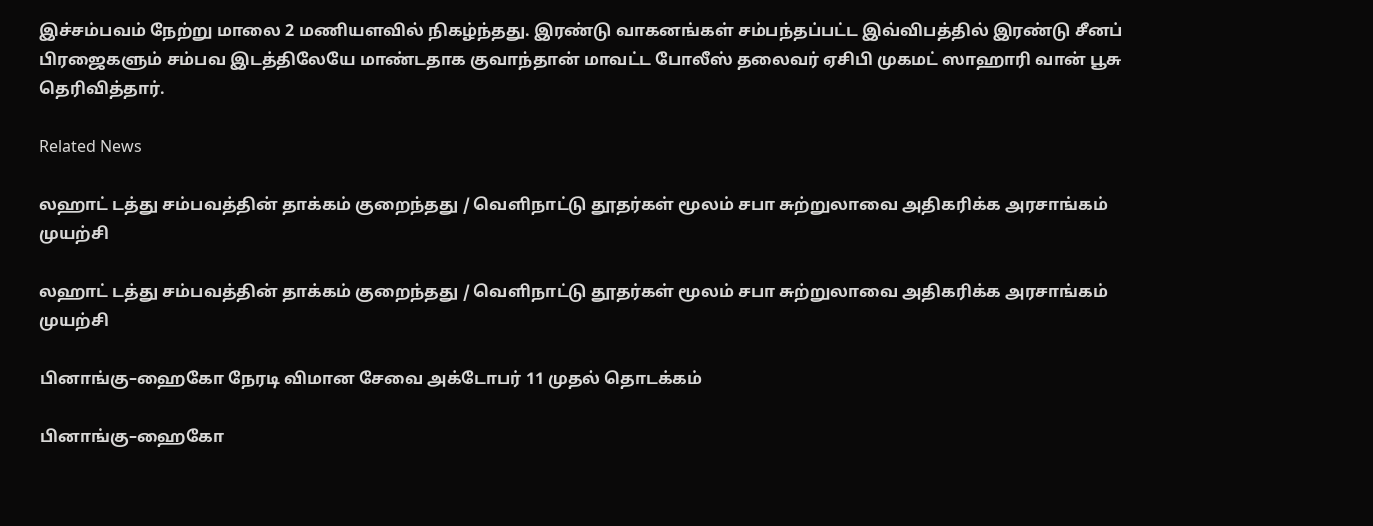இச்சம்பவம் நேற்று மாலை 2 மணியளவில் நிகழ்ந்தது. இரண்டு வாகனங்கள் சம்பந்தப்பட்ட இவ்விபத்தில் இரண்டு சீனப் பிரஜைகளும் சம்பவ இடத்திலேயே மாண்டதாக குவாந்தான் மாவட்ட போலீஸ் தலைவர் ஏசிபி முகமட் ஸாஹாரி வான் பூசு தெரிவித்தார்.

Related News

லஹாட் டத்து சம்பவத்தின் தாக்கம் குறைந்தது / வெளிநாட்டு தூதர்கள் மூலம் சபா சுற்றுலாவை அதிகரிக்க அரசாங்கம் முயற்சி

லஹாட் டத்து சம்பவத்தின் தாக்கம் குறைந்தது / வெளிநாட்டு தூதர்கள் மூலம் சபா சுற்றுலாவை அதிகரிக்க அரசாங்கம் முயற்சி

பினாங்கு–ஹைகோ நேரடி விமான சேவை அக்டோபர் 11 முதல் தொடக்கம்

பினாங்கு–ஹைகோ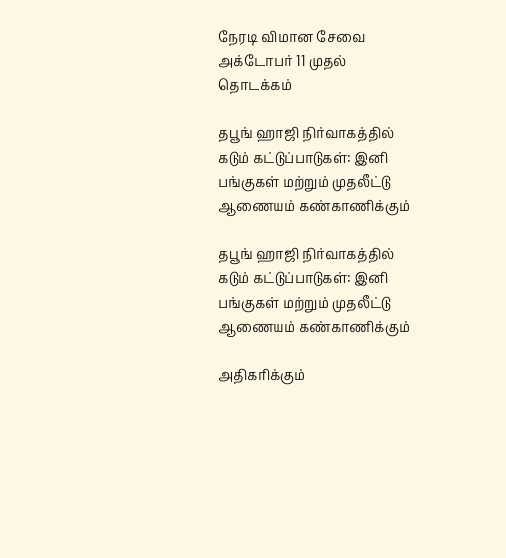நேரடி விமான சேவை அக்டோபர் 11 முதல் தொடக்கம்

தபூங் ஹாஜி நிர்வாகத்தில் கடும் கட்டுப்பாடுகள்: இனி பங்குகள் மற்றும் முதலீட்டு ஆணையம் கண்காணிக்கும்

தபூங் ஹாஜி நிர்வாகத்தில் கடும் கட்டுப்பாடுகள்: இனி பங்குகள் மற்றும் முதலீட்டு ஆணையம் கண்காணிக்கும்

அதிகரிக்கும்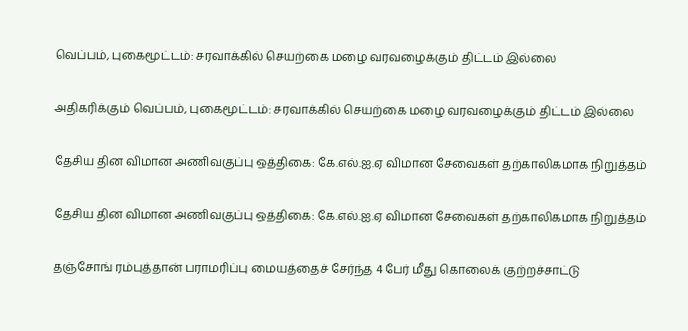வெப்பம், புகைமூட்டம்: சரவாக்கில் செயற்கை மழை வரவழைக்கும் திட்டம் இல்லை

அதிகரிக்கும் வெப்பம், புகைமூட்டம்: சரவாக்கில் செயற்கை மழை வரவழைக்கும் திட்டம் இல்லை

தேசிய தின விமான அணிவகுப்பு ஒத்திகை: கே.எல்.ஐ.ஏ விமான சேவைகள் தற்காலிகமாக நிறுத்தம்

தேசிய தின விமான அணிவகுப்பு ஒத்திகை: கே.எல்.ஐ.ஏ விமான சேவைகள் தற்காலிகமாக நிறுத்தம்

தஞ்சோங் ரம்புத்தான் பராமரிப்பு மையத்தைச் சேர்ந்த 4 பேர் மீது கொலைக் குற்றச்சாட்டு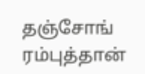தஞ்சோங் ரம்புத்தான்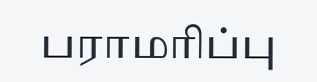பராமரிப்பு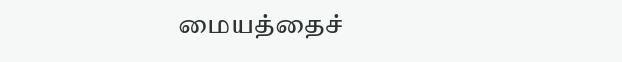மையத்தைச்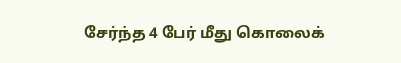சேர்ந்த 4 பேர் மீது கொலைக்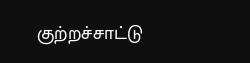குற்றச்சாட்டு